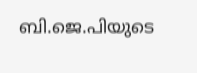ബി.ജെ.പിയുടെ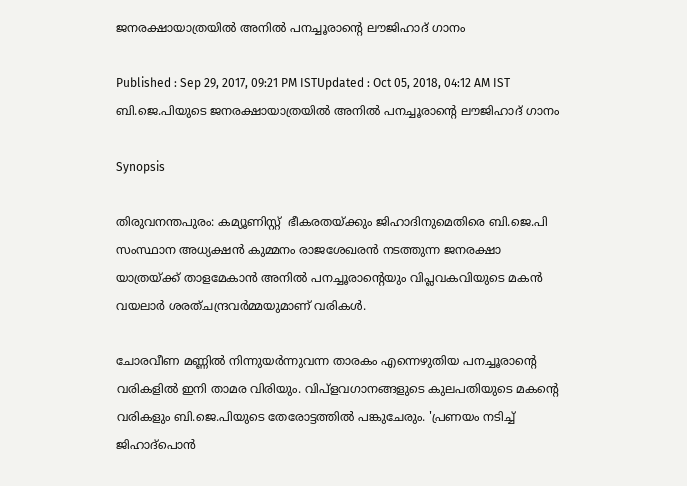ജനരക്ഷായാത്രയില്‍ അനില്‍ പനച്ചൂരാന്റെ ലൗജിഹാദ് ഗാനം

Published : Sep 29, 2017, 09:21 PM ISTUpdated : Oct 05, 2018, 04:12 AM IST
ബി.ജെ.പിയുടെ ജനരക്ഷായാത്രയില്‍ അനില്‍ പനച്ചൂരാന്റെ ലൗജിഹാദ് ഗാനം

Synopsis

തിരുവനന്തപുരം: കമ്യൂണിസ്റ്റ്  ഭീകരതയ്ക്കും ജിഹാദിനുമെതിരെ ബി.ജെ.പി സംസ്ഥാന അധ്യക്ഷന്‍ കുമ്മനം രാജശേഖരന്‍ നടത്തുന്ന ജനരക്ഷാ യാത്രയ്ക്ക് താളമേകാന്‍ അനില്‍ പനച്ചൂരാന്റെയും വിപ്ലവകവിയുടെ മകന്‍ വയലാര്‍ ശരത്ചന്ദ്രവര്‍മ്മയുമാണ് വരികള്‍.

ചോരവീണ മണ്ണില്‍ നിന്നുയര്‍ന്നുവന്ന താരകം എന്നെഴുതിയ പനച്ചൂരാന്റെ വരികളില്‍ ഇനി താമര വിരിയും. വിപ്ളവഗാനങ്ങളുടെ കുലപതിയുടെ മകന്റെ വരികളും ബി.ജെ.പിയുടെ തേരോട്ടത്തില്‍ പങ്കുചേരും. 'പ്രണയം നടിച്ച് ജിഹാദ്‌പൊന്‍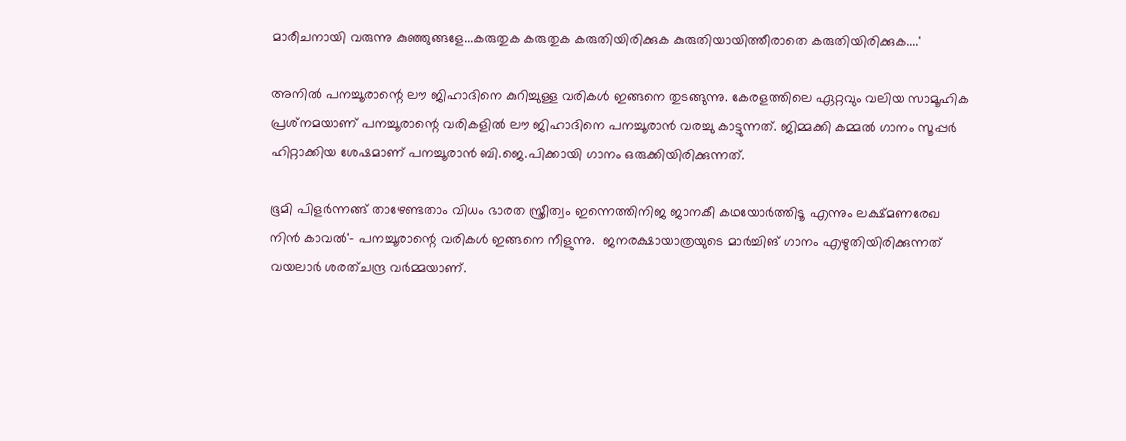മാരീചനായി വരുന്നു കുഞ്ഞുങ്ങളേ...കരുതുക കരുതുക കരുതിയിരിക്കുക കുരുതിയായിത്തീരാതെ കരുതിയിരിക്കുക....'

അനില്‍ പനച്ചൂരാന്റെ ലൗ ജിഹാദിനെ കുറിച്ചുള്ള വരികള്‍ ഇങ്ങനെ തുടങ്ങുന്നു. കേരളത്തിലെ ഏറ്റവും വലിയ സാമൂഹിക പ്രശ്‌നമയാണ് പനച്ചൂരാന്റെ വരികളില്‍ ലൗ ജിഹാദിനെ പനച്ചൂരാന്‍ വരച്ചു കാട്ടുന്നത്. ജിമ്മക്കി കമ്മല്‍ ഗാനം സൂപ്പര്‍ ഹിറ്റാക്കിയ ശേഷമാണ് പനച്ചൂരാന്‍ ബി.ജെ.പിക്കായി ഗാനം ഒരുക്കിയിരിക്കുന്നത്.

ഭൂമി പിളര്‍ന്നങ്ങ് താഴേണ്ടതാം വിധം ഭാരത സ്ത്രീത്വം ഇന്നെത്തിനിജ ജാനകീ കഥയോര്‍ത്തിടൂ എന്നും ലക്ഷ്മണരേഖ നിന്‍ കാവല്‍'- പനച്ചൂരാന്റെ വരികള്‍ ഇങ്ങനെ നീളുന്നു.  ജനരക്ഷായാത്രയുടെ മാര്‍ച്ചിങ് ഗാനം എഴുതിയിരിക്കുന്നത് വയലാര്‍ ശരത്ചന്ദ്ര വര്‍മ്മയാണ്.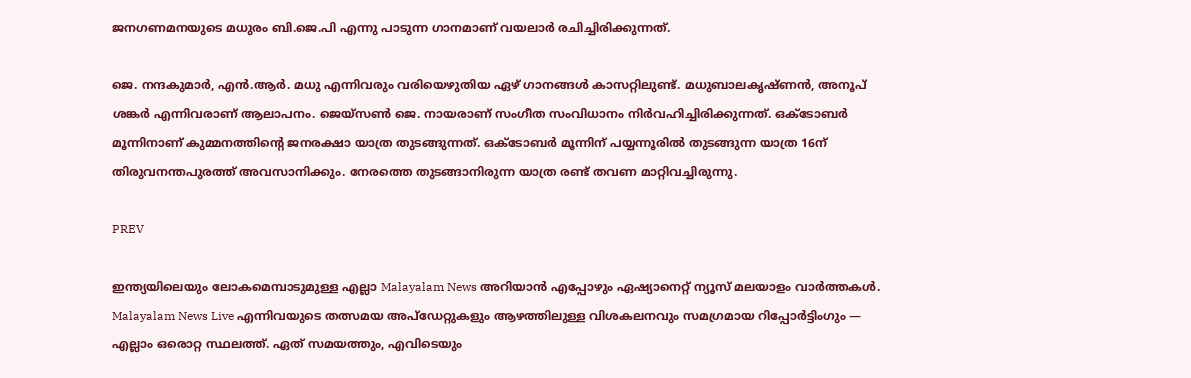ജനഗണമനയുടെ മധുരം ബി.ജെ.പി എന്നു പാടുന്ന ഗാനമാണ് വയലാര്‍ രചിച്ചിരിക്കുന്നത്.

ജെ. നന്ദകുമാര്‍, എന്‍.ആര്‍. മധു എന്നിവരും വരിയെഴുതിയ ഏഴ് ഗാനങ്ങള്‍ കാസറ്റിലുണ്ട്. മധുബാലകൃഷ്ണന്‍, അനൂപ് ശങ്കര്‍ എന്നിവരാണ് ആലാപനം. ജെയ്‌സണ്‍ ജെ. നായരാണ് സംഗീത സംവിധാനം നിര്‍വഹിച്ചിരിക്കുന്നത്. ഒക്ടോബര്‍ മൂന്നിനാണ് കുമ്മനത്തിന്റെ ജനരക്ഷാ യാത്ര തുടങ്ങുന്നത്. ഒക്ടോബര്‍ മൂന്നിന് പയ്യന്നൂരില്‍ തുടങ്ങുന്ന യാത്ര 16ന് തിരുവനന്തപുരത്ത് അവസാനിക്കും. നേരത്തെ തുടങ്ങാനിരുന്ന യാത്ര രണ്ട് തവണ മാറ്റിവച്ചിരുന്നു.

PREV

ഇന്ത്യയിലെയും ലോകമെമ്പാടുമുള്ള എല്ലാ Malayalam News അറിയാൻ എപ്പോഴും ഏഷ്യാനെറ്റ് ന്യൂസ് മലയാളം വാർത്തകൾ. Malayalam News Live എന്നിവയുടെ തത്സമയ അപ്‌ഡേറ്റുകളും ആഴത്തിലുള്ള വിശകലനവും സമഗ്രമായ റിപ്പോർട്ടിംഗും — എല്ലാം ഒരൊറ്റ സ്ഥലത്ത്. ഏത് സമയത്തും, എവിടെയും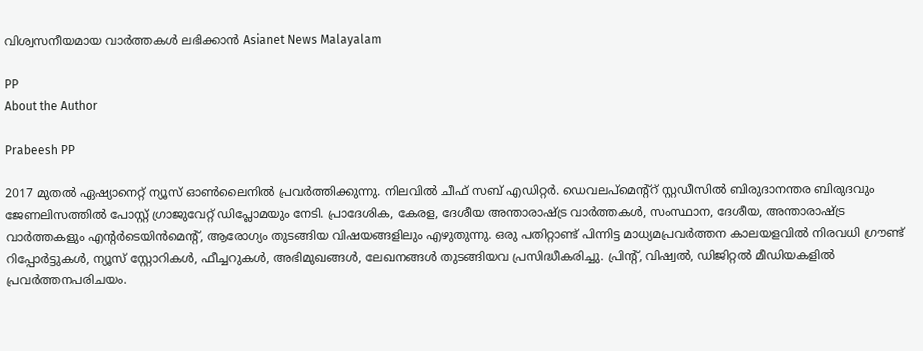വിശ്വസനീയമായ വാർത്തകൾ ലഭിക്കാൻ Asianet News Malayalam

PP
About the Author

Prabeesh PP

2017 മുതല്‍ ഏഷ്യാനെറ്റ് ന്യൂസ് ഓണ്‍ലൈനില്‍ പ്രവര്‍ത്തിക്കുന്നു. നിലവില്‍ ചീഫ് സബ് എഡിറ്റര്‍. ഡെവലപ്മെന്റ്റ് സ്റ്റഡീസിൽ ബിരുദാനന്തര ബിരുദവും ജേണലിസത്തില്‍ പോസ്റ്റ് ഗ്രാജുവേറ്റ് ഡിപ്ലോമയും നേടി. പ്രാദേശിക, കേരള, ദേശീയ അന്താരാഷ്ട്ര വാർത്തകൾ, സംസ്ഥാന, ദേശീയ, അന്താരാഷ്ട്ര വാര്‍ത്തകളും എന്റര്‍ടെയിന്‍മെന്റ്, ആരോഗ്യം തുടങ്ങിയ വിഷയങ്ങളിലും എഴുതുന്നു. ഒരു പതിറ്റാണ്ട് പിന്നിട്ട മാധ്യമപ്രവര്‍ത്തന കാലയളവില്‍ നിരവധി ഗ്രൗണ്ട് റിപ്പോര്‍ട്ടുകള്‍, ന്യൂസ് സ്റ്റോറികള്‍, ഫീച്ചറുകള്‍, അഭിമുഖങ്ങള്‍, ലേഖനങ്ങള്‍ തുടങ്ങിയവ പ്രസിദ്ധീകരിച്ചു. പ്രിന്റ്, വിഷ്വല്‍, ഡിജിറ്റല്‍ മീഡിയകളില്‍ പ്രവര്‍ത്തനപരിചയം.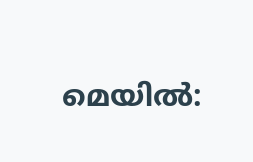മെയില്‍: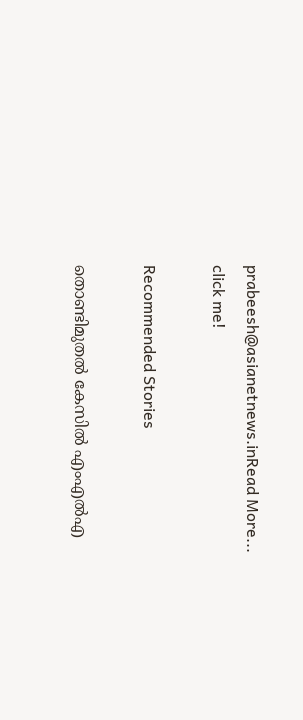prabeesh@asianetnews.inRead More...
click me!

Recommended Stories

തൊണ്ടിമുതൽ കേസിൽ എംഎൽഎ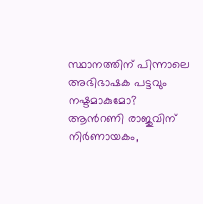സ്ഥാനത്തിന് പിന്നാലെ അഭിഭാഷക പട്ടവും നഷ്ടമാകുമോ? ആന്‍റണി രാജുവിന് നിർണായകം,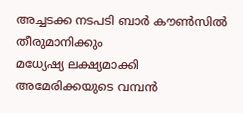അച്ചടക്ക നടപടി ബാർ കൗൺസിൽ തീരുമാനിക്കും
മധ്യേഷ്യ ലക്ഷ്യമാക്കി അമേരിക്കയുടെ വമ്പൻ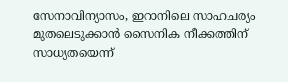സേനാവിന്യാസം, ഇറാനിലെ സാഹചര്യം മുതലെടുക്കാൻ സൈനിക നീക്കത്തിന് സാധ്യതയെന്ന്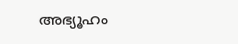അഭ്യൂഹം